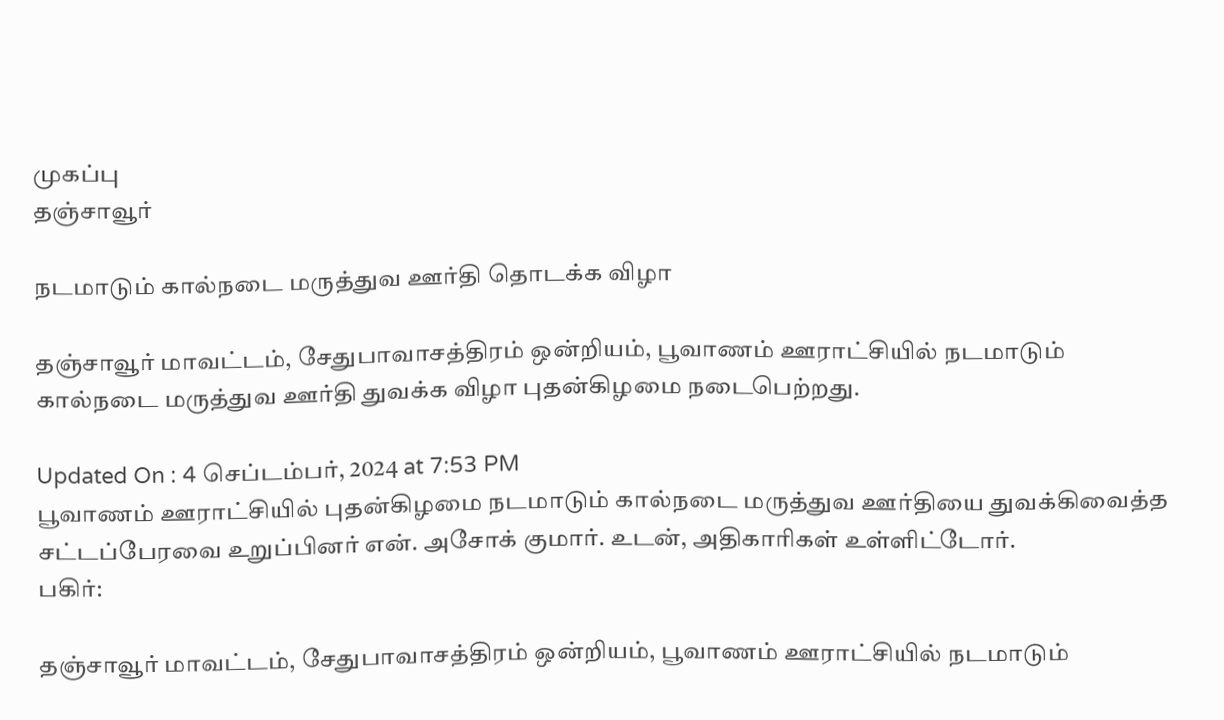முகப்பு
தஞ்சாவூர்

நடமாடும் கால்நடை மருத்துவ ஊர்தி தொடக்க விழா

தஞ்சாவூர் மாவட்டம், சேதுபாவாசத்திரம் ஒன்றியம், பூவாணம் ஊராட்சியில் நடமாடும் கால்நடை மருத்துவ ஊர்தி துவக்க விழா புதன்கிழமை நடைபெற்றது.

Updated On : 4 செப்டம்பர், 2024 at 7:53 PM
பூவாணம் ஊராட்சியில் புதன்கிழமை நடமாடும் கால்நடை மருத்துவ ஊர்தியை துவக்கிவைத்த சட்டப்பேரவை உறுப்பினர் என். அசோக் குமார். உடன், அதிகாரிகள் உள்ளிட்டோர்.
பகிர்:

தஞ்சாவூர் மாவட்டம், சேதுபாவாசத்திரம் ஒன்றியம், பூவாணம் ஊராட்சியில் நடமாடும்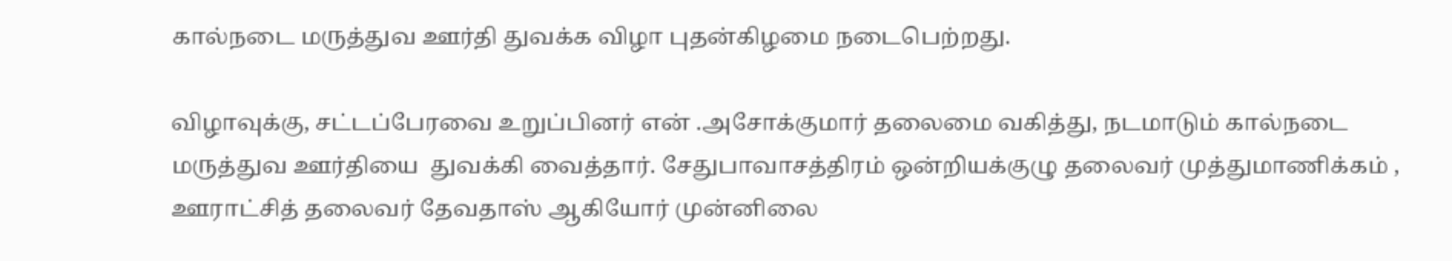கால்நடை மருத்துவ ஊர்தி துவக்க விழா புதன்கிழமை நடைபெற்றது.

விழாவுக்கு, சட்டப்பேரவை உறுப்பினர் என் .அசோக்குமார் தலைமை வகித்து, நடமாடும் கால்நடை மருத்துவ ஊர்தியை  துவக்கி வைத்தார். சேதுபாவாசத்திரம் ஒன்றியக்குழு தலைவர் முத்துமாணிக்கம் , ஊராட்சித் தலைவர் தேவதாஸ் ஆகியோர் முன்னிலை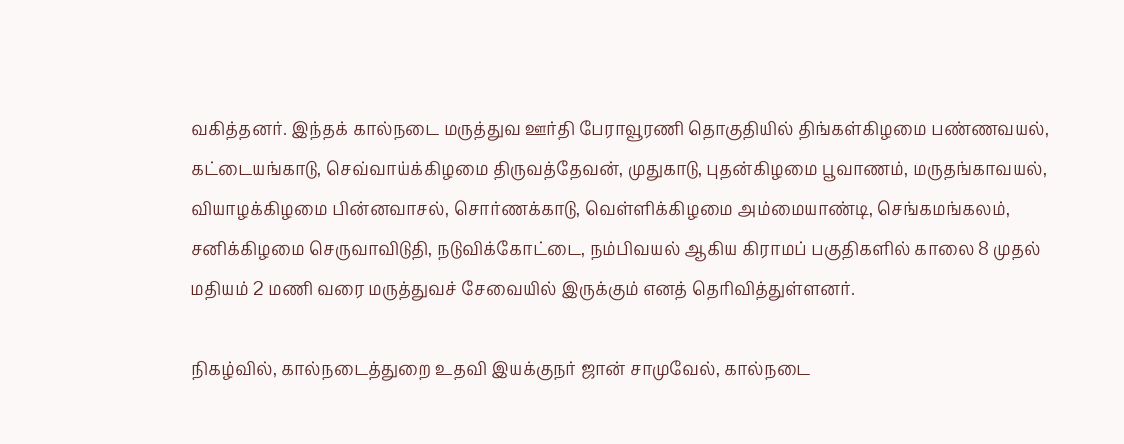வகித்தனர். இந்தக் கால்நடை மருத்துவ ஊர்தி பேராவூரணி தொகுதியில் திங்கள்கிழமை பண்ணவயல், கட்டையங்காடு, செவ்வாய்க்கிழமை திருவத்தேவன், முதுகாடு, புதன்கிழமை பூவாணம், மருதங்காவயல், வியாழக்கிழமை பின்னவாசல், சொர்ணக்காடு, வெள்ளிக்கிழமை அம்மையாண்டி, செங்கமங்கலம், சனிக்கிழமை செருவாவிடுதி, நடுவிக்கோட்டை, நம்பிவயல் ஆகிய கிராமப் பகுதிகளில் காலை 8 முதல் மதியம் 2 மணி வரை மருத்துவச் சேவையில் இருக்கும் எனத் தெரிவித்துள்ளனர்.

நிகழ்வில், கால்நடைத்துறை உதவி இயக்குநர் ஜான் சாமுவேல், கால்நடை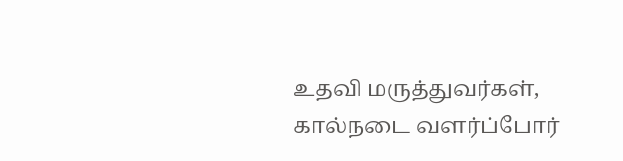உதவி மருத்துவர்கள், கால்நடை வளர்ப்போர்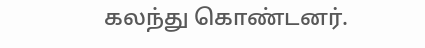கலந்து கொண்டனர்.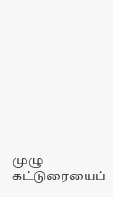முழு கட்டுரையைப்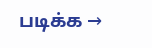படிக்க →